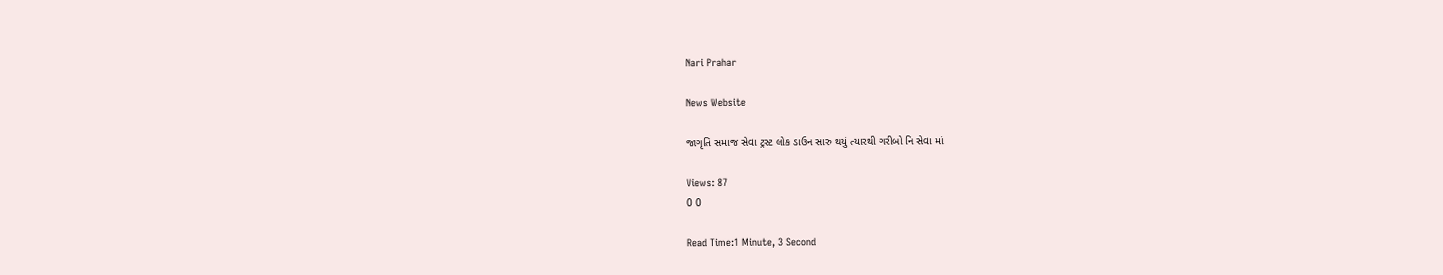Nari Prahar

News Website

જાગૃતિ સમાજ સેવા ટ્રસ્ટ લોક ડાઉન સારુ થયું ત્યારથી ગરીબો નિ સેવા માં

Views: 87
0 0

Read Time:1 Minute, 3 Second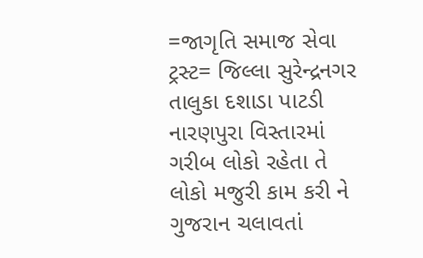=જાગૃતિ સમાજ સેવા ટ્રસ્ટ= જિલ્લા સુરેન્દ્રનગર તાલુકા દશાડા પાટડી નારણપુરા વિસ્તારમાં ગરીબ લોકો રહેતા તે લોકો મજુરી કામ કરી ને ગુજરાન ચલાવતાં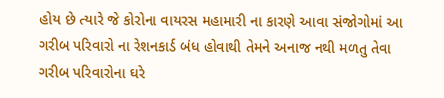હોય છે ત્યારે જે કોરોના વાયરસ મહામારી ના કારણે આવા સંજોગોમાં આ ગરીબ પરિવારો ના રેશનકાર્ડ બંધ હોવાથી તેમને અનાજ નથી મળતુ તેવા ગરીબ પરિવારોના ઘરે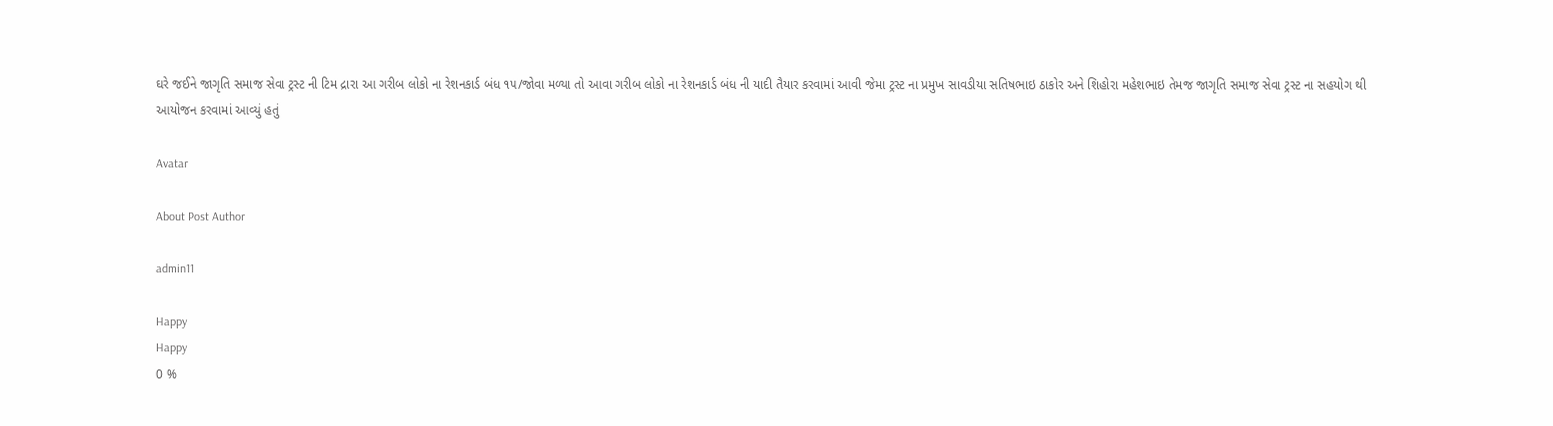ઘરે જઈને જાગૃતિ સમાજ સેવા ટ્રસ્ટ ની ટિમ દ્રારા આ ગરીબ લોકો ના રેશનકાર્ડ બંધ ૧૫/જોવા મળ્યા તો આવા ગરીબ લોકો ના રેશનકાર્ડ બંધ ની યાદી તૈયાર કરવામાં આવી જેમા ટ્રસ્ટ ના પ્રમુખ સાવડીયા સતિષભાઇ ઠાકોર અને શિહોરા મહેશભાઇ તેમજ જાગૃતિ સમાજ સેવા ટ્રસ્ટ ના સહયોગ થી આયોજન કરવામાં આવ્યું હતું

Avatar

About Post Author

admin11

Happy
Happy
0 %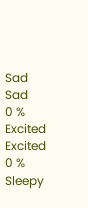Sad
Sad
0 %
Excited
Excited
0 %
Sleepy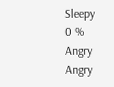Sleepy
0 %
Angry
Angry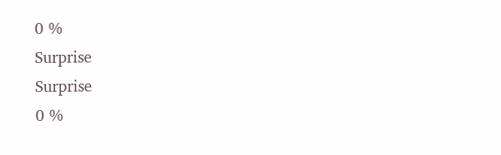0 %
Surprise
Surprise
0 %